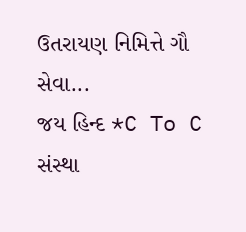ઉતરાયણ નિમિત્તે ગૌ સેવા...
જય હિન્દ *C To C સંસ્થા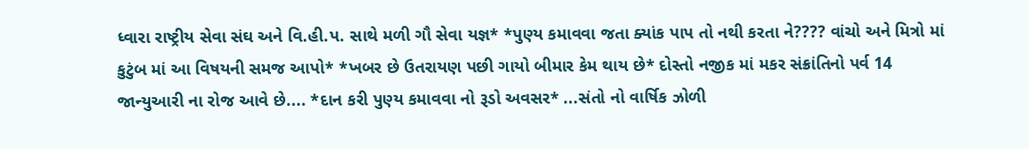ધ્વારા રાષ્ટ્રીય સેવા સંઘ અને વિ.હી.પ. સાથે મળી ગૌ સેવા યજ્ઞ* *પુણ્ય કમાવવા જતા ક્યાંક પાપ તો નથી કરતા ને???? વાંચો અને મિત્રો માં કુટુંબ માં આ વિષયની સમજ આપો* *ખબર છે ઉતરાયણ પછી ગાયો બીમાર કેમ થાય છે* દોસ્તો નજીક માં મકર સંક્રાંતિનો પર્વ 14 જાન્યુઆરી ના રોજ આવે છે.... *દાન કરી પુણ્ય કમાવવા નો રૂડો અવસર* ...સંતો નો વાર્ષિક ઝોળી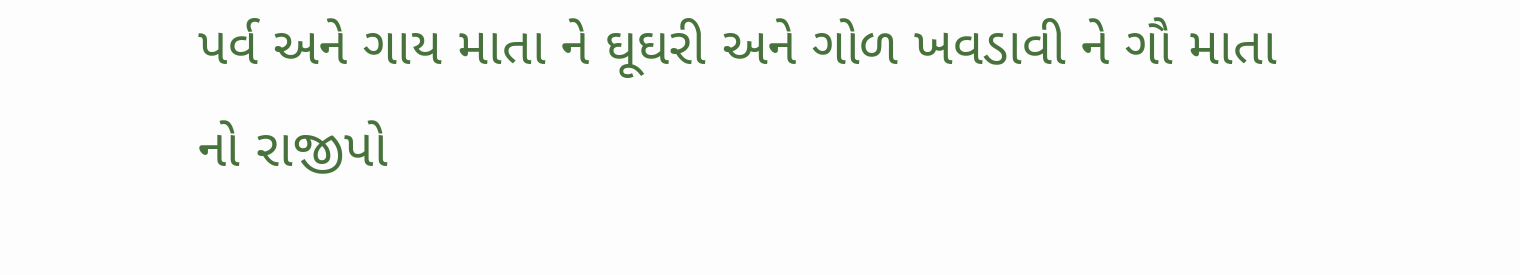પર્વ અને ગાય માતા ને ઘૂઘરી અને ગોળ ખવડાવી ને ગૌ માતા નો રાજીપો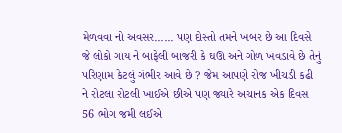મેળવવા નો અવસર...... પણ દોસ્તો તમને ખબર છે આ દિવસે જે લોકો ગાય ને બાફેલી બાજરી કે ઘઊ અને ગોળ ખવડાવે છે તેનું પરિણામ કેટલું ગંભીર આવે છે ? જેમ આપણે રોજ ખીચડી કઢી ને રોટલા રોટલી ખાઈએ છીએ પણ જ્યારે અચાનક એક દિવસ 56 ભોગ જમી લઈએ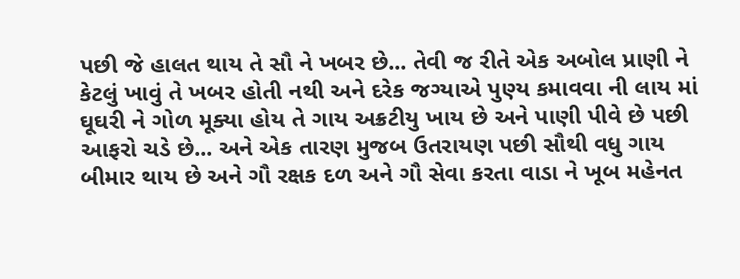પછી જે હાલત થાય તે સૌ ને ખબર છે... તેવી જ રીતે એક અબોલ પ્રાણી ને કેટલું ખાવું તે ખબર હોતી નથી અને દરેક જગ્યાએ પુણ્ય કમાવવા ની લાય માં ઘૂઘરી ને ગોળ મૂક્યા હોય તે ગાય અક્રટીયુ ખાય છે અને પાણી પીવે છે પછી આફરો ચડે છે... અને એક તારણ મુજબ ઉતરાયણ પછી સૌથી વધુ ગાય બીમાર થાય છે અને ગૌ રક્ષક દળ અને ગૌ સેવા કરતા વાડા ને ખૂબ મહેનત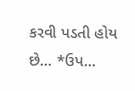કરવી પડતી હોય છે... *ઉપ...